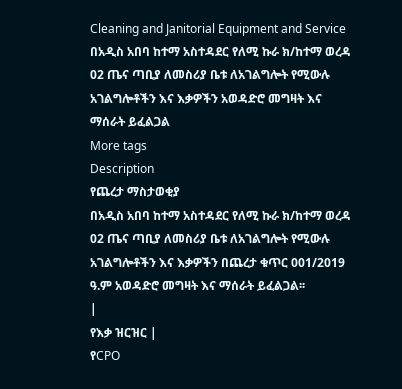Cleaning and Janitorial Equipment and Service
በአዲስ አበባ ከተማ አስተዳደር የለሚ ኩራ ክ/ከተማ ወረዳ 02 ጤና ጣቢያ ለመስሪያ ቤቱ ለአገልግሎት የሚውሉ አገልግሎቶችን እና እቃዎችን አወዳድሮ መግዛት እና ማሰራት ይፈልጋል
More tags
Description
የጨረታ ማስታወቂያ
በአዲስ አበባ ከተማ አስተዳደር የለሚ ኩራ ክ/ከተማ ወረዳ 02 ጤና ጣቢያ ለመስሪያ ቤቱ ለአገልግሎት የሚውሉ አገልግሎቶችን እና እቃዎችን በጨረታ ቁጥር 001/2019 ዓ.ም አወዳድሮ መግዛት እና ማሰራት ይፈልጋል፡፡
|
የእቃ ዝርዝር |
የCPO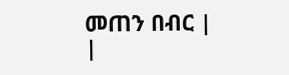መጠን በብር |
|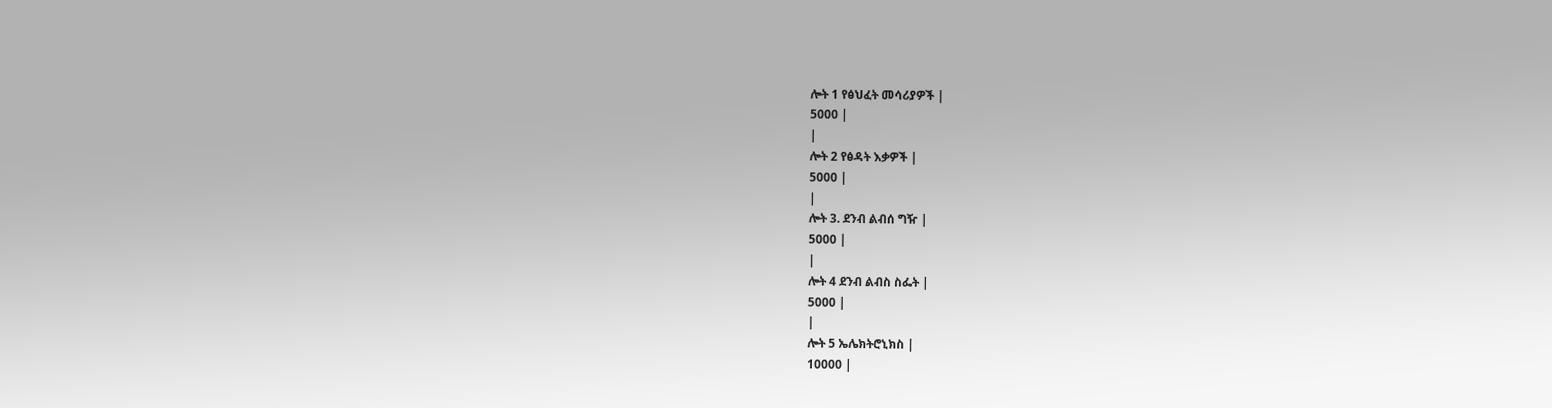ሎት 1 የፅህፈት መሳሪያዎች |
5000 |
|
ሎት 2 የፅዳት እቃዎች |
5000 |
|
ሎት 3. ደንብ ልብሰ ግዥ |
5000 |
|
ሎት 4 ደንብ ልብስ ስፌት |
5000 |
|
ሎት 5 ኤሌክትሮኒክስ |
10000 |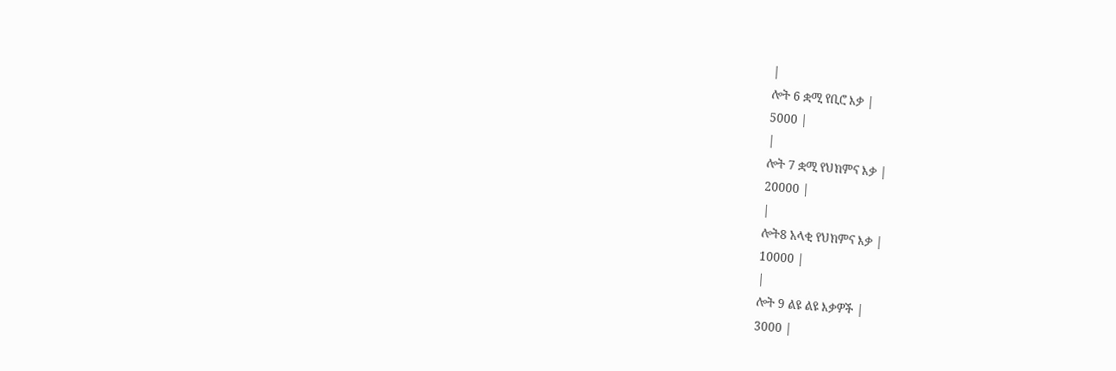|
ሎት 6 ቋሚ የቢሮ እቃ |
5000 |
|
ሎት 7 ቋሚ የህክምና እቃ |
20000 |
|
ሎት8 አላቂ የህክምና እቃ |
10000 |
|
ሎት 9 ልዩ ልዩ እቃዎች |
3000 |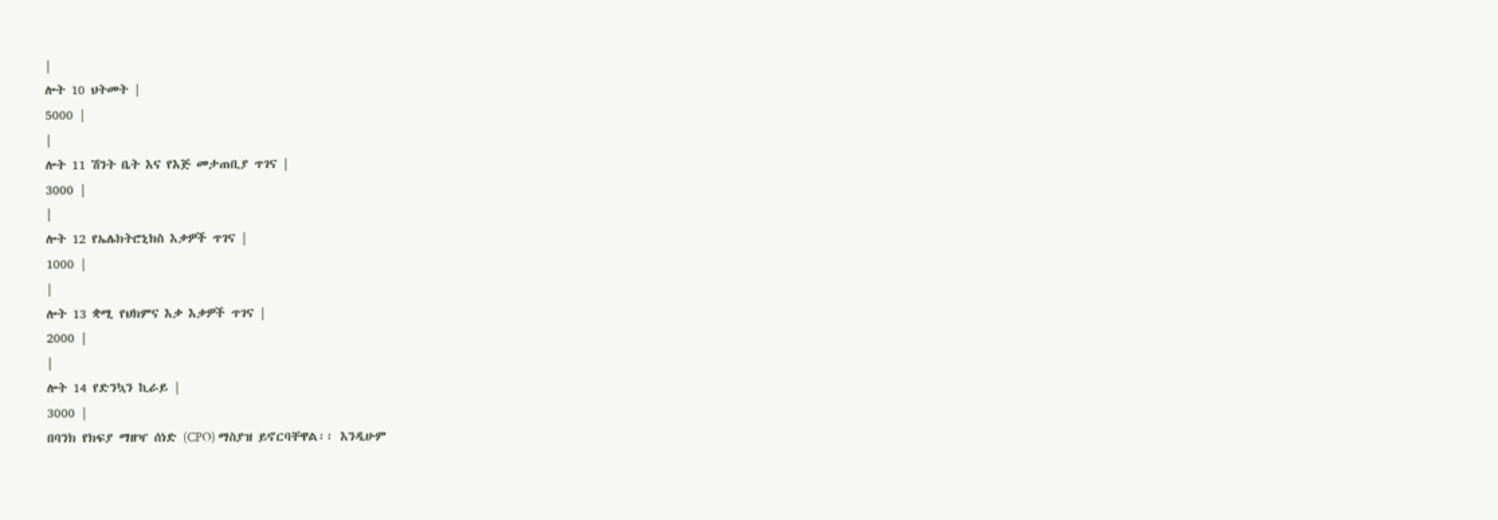|
ሎት 10 ህትመት |
5000 |
|
ሎት 11 ሽንት ቤት እና የእጅ መታጠቢያ ጥገና |
3000 |
|
ሎት 12 የኤሌክትሮኒክስ እቃዎች ጥገና |
1000 |
|
ሎት 13 ቋሚ የህክምና እቃ እቃዎች ጥገና |
2000 |
|
ሎት 14 የድንኳን ኪራይ |
3000 |
በባንክ የክፍያ ማዘዣ ሰነድ (CPO) ማስያዝ ይኖርባቸዋል፡፡ እንዲሁም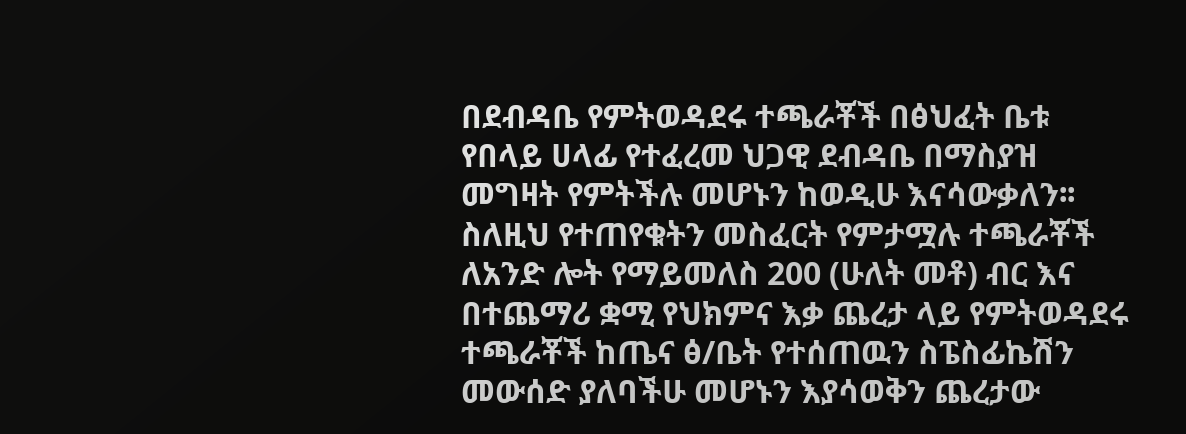በደብዳቤ የምትወዳደሩ ተጫራቾች በፅህፈት ቤቱ የበላይ ሀላፊ የተፈረመ ህጋዊ ደብዳቤ በማስያዝ መግዛት የምትችሉ መሆኑን ከወዲሁ እናሳውቃለን፡፡
ስለዚህ የተጠየቁትን መስፈርት የምታሟሉ ተጫራቾች ለአንድ ሎት የማይመለስ 200 (ሁለት መቶ) ብር እና በተጨማሪ ቋሚ የህክምና እቃ ጨረታ ላይ የምትወዳደሩ ተጫራቾች ከጤና ፅ/ቤት የተሰጠዉን ስፔስፊኬሽን መውሰድ ያለባችሁ መሆኑን እያሳወቅን ጨረታው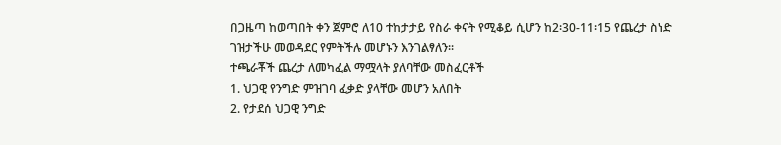በጋዜጣ ከወጣበት ቀን ጀምሮ ለ10 ተከታታይ የስራ ቀናት የሚቆይ ሲሆን ከ2፡30-11፡15 የጨረታ ስነድ ገዝታችሁ መወዳደር የምትችሉ መሆኑን እንገልፃለን፡፡
ተጫራቾች ጨረታ ለመካፈል ማሟላት ያለባቸው መስፈርቶች
1. ህጋዊ የንግድ ምዝገባ ፈቃድ ያላቸው መሆን አለበት
2. የታደሰ ህጋዊ ንግድ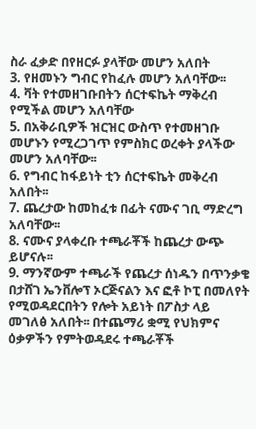ስራ ፈቃድ በየዘርፉ ያላቸው መሆን አለበት
3. የዘመኑን ግብር የከፈሉ መሆን አለባቸው፡፡
4. ቫት የተመዘገቡበትን ሰርተፍኬት ማቅረብ የሚችል መሆን አለባቸው
5. በአቅራቢዎች ዝርዝር ውስጥ የተመዘገቡ መሆኑን የሚረጋገጥ የምስክር ወረቀት ያላችው መሆን አለባቸው፡፡
6. የግብር ከፋይነት ቲን ሰርተፍኬት መቅረብ አለበት፡፡
7. ጨረታው ከመከፈቱ በፊት ናሙና ገቢ ማድረግ አለባቸው፡፡
8. ናሙና ያላቀረቡ ተጫራቾች ከጨረታ ውጭ ይሆናሉ፡፡
9. ማንኛውም ተጫራች የጨረታ ሰነዱን በጥንቃቄ በታሸገ ኤንቨሎፕ ኦርጅናልን እና ፎቶ ኮፒ በመለየት የሚወዳደርበትን የሎት አይነት በፖስታ ላይ መገለፅ አለበት፡፡ በተጨማሪ ቋሚ የህክምና ዕቃዎችን የምትወዳደሩ ተጫራቾች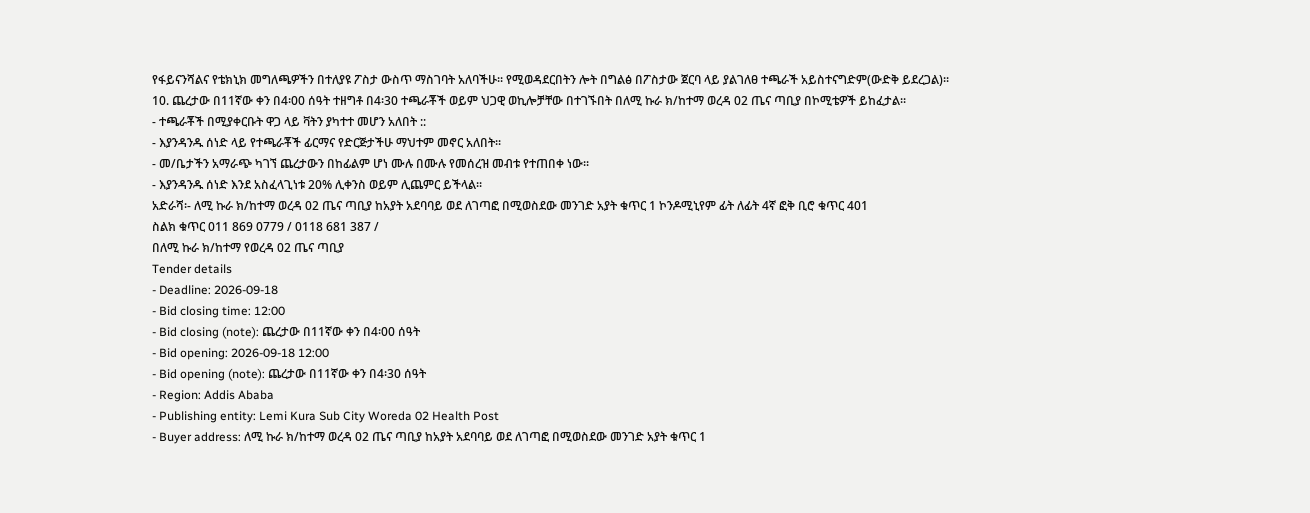የፋይናንሻልና የቴክኒክ መግለጫዎችን በተለያዩ ፖስታ ውስጥ ማስገባት አለባችሁ፡፡ የሚወዳደርበትን ሎት በግልፅ በፖስታው ጀርባ ላይ ያልገለፀ ተጫራች አይስተናግድም(ውድቅ ይደረጋል)፡፡
10. ጨረታው በ11ኛው ቀን በ4፡00 ሰዓት ተዘግቶ በ4፡30 ተጫራቾች ወይም ህጋዊ ወኪሎቻቸው በተገኙበት በለሚ ኩራ ክ/ከተማ ወረዳ 02 ጤና ጣቢያ በኮሚቴዎች ይከፈታል፡፡
- ተጫራቾች በሚያቀርቡት ዋጋ ላይ ቫትን ያካተተ መሆን አለበት ::
- እያንዳንዱ ሰነድ ላይ የተጫራቾች ፊርማና የድርጅታችሁ ማህተም መኖር አለበት፡፡
- መ/ቤታችን አማራጭ ካገኘ ጨረታውን በከፊልም ሆነ ሙሉ በሙሉ የመሰረዝ መብቱ የተጠበቀ ነው፡፡
- እያንዳንዱ ሰነድ እንደ አስፈላጊነቱ 20% ሊቀንስ ወይም ሊጨምር ይችላል፡፡
አድራሻ፡- ለሚ ኩራ ክ/ከተማ ወረዳ 02 ጤና ጣቢያ ከአያት አደባባይ ወደ ለገጣፎ በሚወስደው መንገድ አያት ቁጥር 1 ኮንዶሚኒየም ፊት ለፊት 4ኛ ፎቅ ቢሮ ቁጥር 401
ስልክ ቁጥር 011 869 0779 / 0118 681 387 /
በለሚ ኩራ ክ/ከተማ የወረዳ 02 ጤና ጣቢያ
Tender details
- Deadline: 2026-09-18
- Bid closing time: 12:00
- Bid closing (note): ጨረታው በ11ኛው ቀን በ4፡00 ሰዓት
- Bid opening: 2026-09-18 12:00
- Bid opening (note): ጨረታው በ11ኛው ቀን በ4፡30 ሰዓት
- Region: Addis Ababa
- Publishing entity: Lemi Kura Sub City Woreda 02 Health Post
- Buyer address: ለሚ ኩራ ክ/ከተማ ወረዳ 02 ጤና ጣቢያ ከአያት አደባባይ ወደ ለገጣፎ በሚወስደው መንገድ አያት ቁጥር 1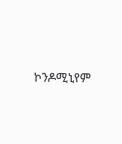ኮንዶሚኒየም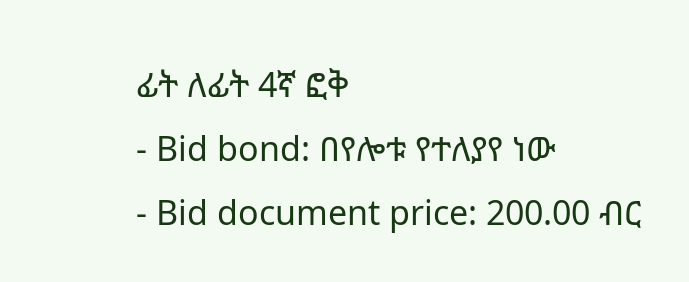ፊት ለፊት 4ኛ ፎቅ
- Bid bond: በየሎቱ የተለያየ ነው
- Bid document price: 200.00 ብር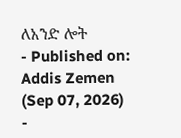ለአንድ ሎት
- Published on: Addis Zemen (Sep 07, 2026)
-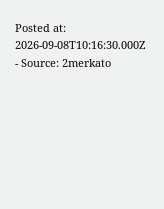Posted at: 2026-09-08T10:16:30.000Z
- Source: 2merkato